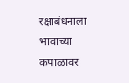रक्षाबंधनाला भावाच्या कपाळावर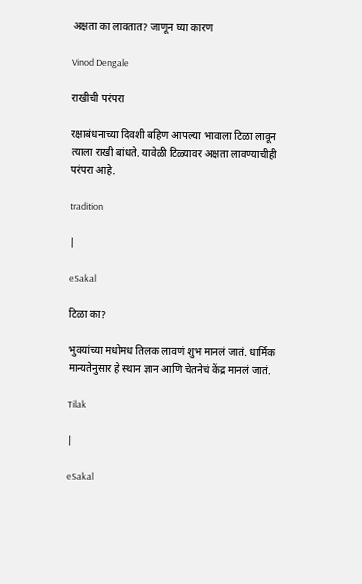अक्षता का लावतात? जाणून घ्या कारण

Vinod Dengale

राखीची परंपरा

रक्षाबंधनाच्या दिवशी बहिण आपल्या भावाला टिळा लावून त्याला राखी बांधते. यावेळी टिळ्यावर अक्षता लावण्याचीही परंपरा आहे.

tradition

|

eSakal

टिळा का?

भुवयांच्या मधोमध तिलक लावणं शुभ मानलं जातं. धार्मिक मान्यतेनुसार हे स्थान ज्ञान आणि चेतनेचं केंद्र मानलं जातं.

Tilak

|

eSakal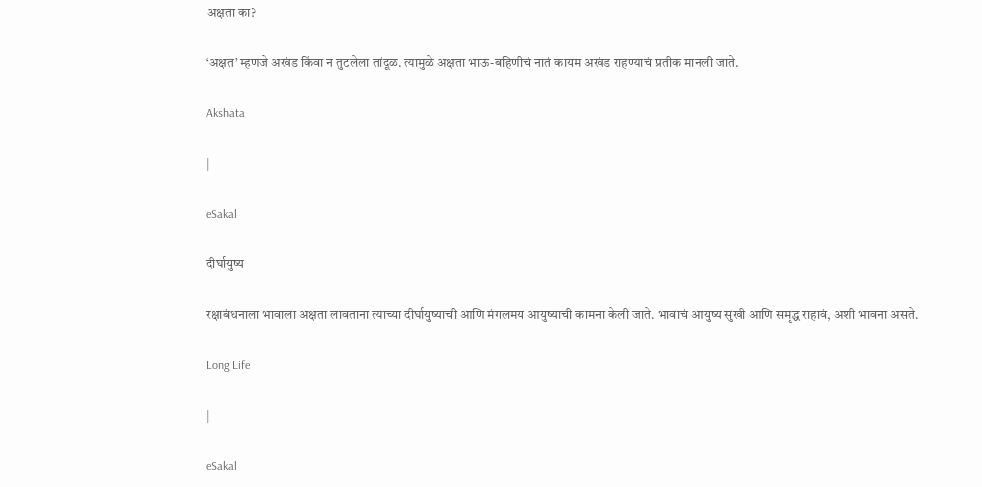अक्षता का?

‘अक्षत’ म्हणजे अखंड किंवा न तुटलेला तांदूळ. त्यामुळे अक्षता भाऊ-बहिणीचं नातं कायम अखंड राहण्याचं प्रतीक मानली जाते.

Akshata

|

eSakal

दीर्घायुष्य

रक्षाबंधनाला भावाला अक्षता लावताना त्याच्या दीर्घायुष्याची आणि मंगलमय आयुष्याची कामना केली जाते. भावाचं आयुष्य सुखी आणि समृद्ध राहावं, अशी भावना असते.

Long Life

|

eSakal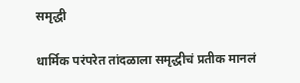समृद्धी

धार्मिक परंपरेत तांदळाला समृद्धीचं प्रतीक मानलं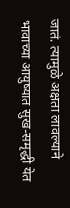जातं. त्यामुळे अक्षता लावल्याने भावाच्या आयुष्यात सुख-समृद्धी येत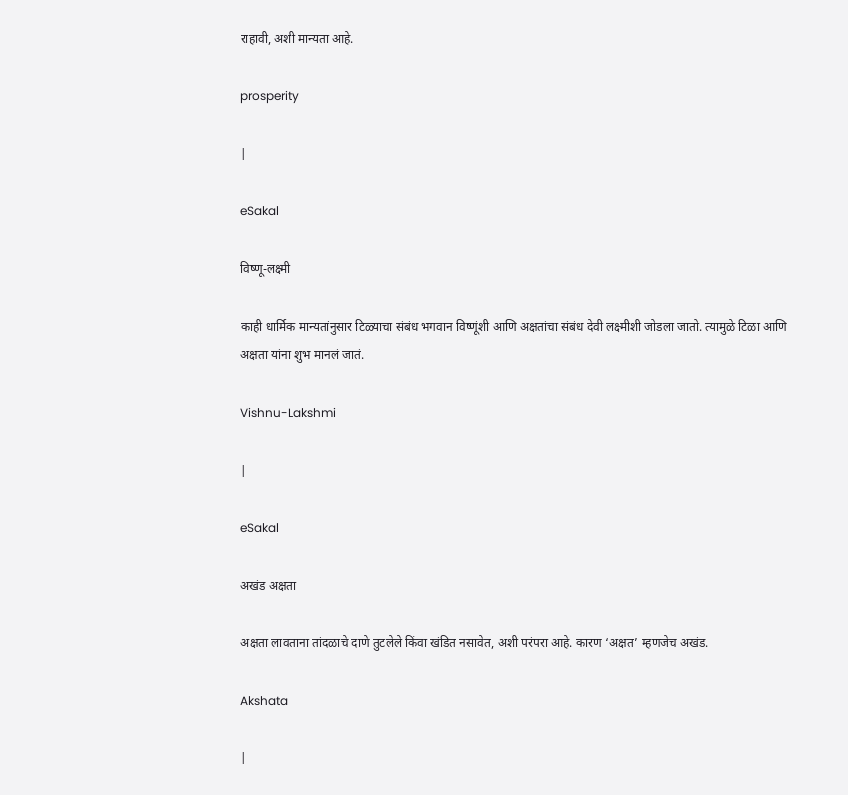राहावी, अशी मान्यता आहे.

prosperity

|

eSakal

विष्णू-लक्ष्मी

काही धार्मिक मान्यतांनुसार टिळ्याचा संबंध भगवान विष्णूंशी आणि अक्षतांचा संबंध देवी लक्ष्मीशी जोडला जातो. त्यामुळे टिळा आणि अक्षता यांना शुभ मानलं जातं.

Vishnu-Lakshmi

|

eSakal

अखंड अक्षता

अक्षता लावताना तांदळाचे दाणे तुटलेले किंवा खंडित नसावेत, अशी परंपरा आहे. कारण ‘अक्षत’ म्हणजेच अखंड.

Akshata

|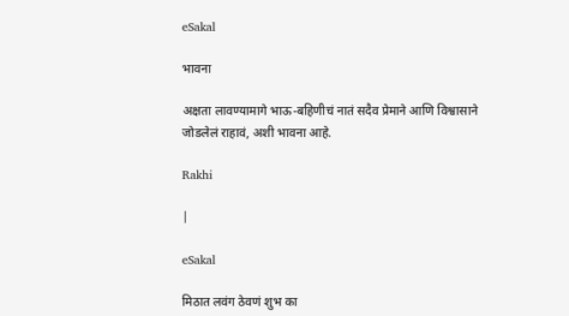eSakal

भावना

अक्षता लावण्यामागे भाऊ-बहिणीचं नातं सदैव प्रेमाने आणि विश्वासाने जोडलेलं राहावं, अशी भावना आहे.

Rakhi

|

eSakal

मिठात लवंग ठेवणं शुभ का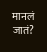मानलं जातं?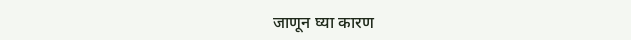जाणून घ्या कारण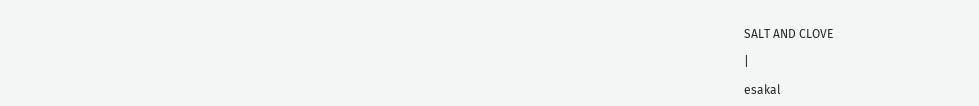SALT AND CLOVE

|

esakal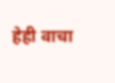हेही वाचा